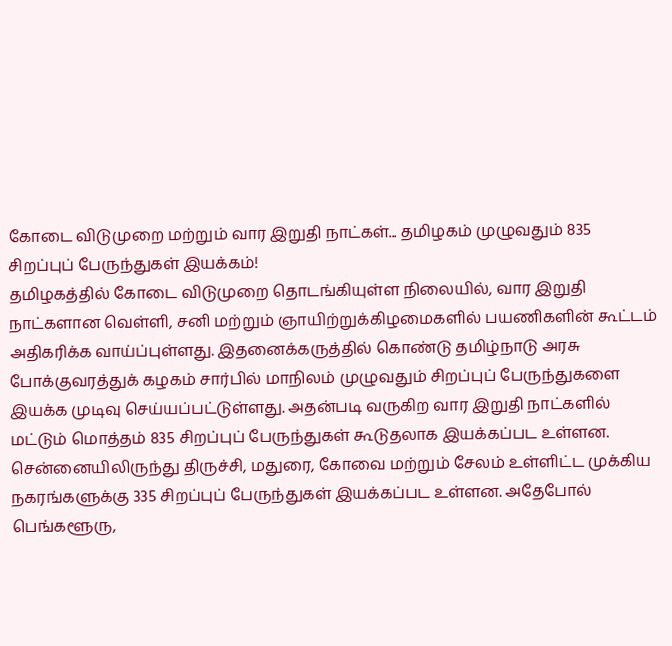கோடை விடுமுறை மற்றும் வார இறுதி நாட்கள்... தமிழகம் முழுவதும் 835 சிறப்புப் பேருந்துகள் இயக்கம்!
தமிழகத்தில் கோடை விடுமுறை தொடங்கியுள்ள நிலையில், வார இறுதி நாட்களான வெள்ளி, சனி மற்றும் ஞாயிற்றுக்கிழமைகளில் பயணிகளின் கூட்டம் அதிகரிக்க வாய்ப்புள்ளது. இதனைக்கருத்தில் கொண்டு தமிழ்நாடு அரசு போக்குவரத்துக் கழகம் சார்பில் மாநிலம் முழுவதும் சிறப்புப் பேருந்துகளை இயக்க முடிவு செய்யப்பட்டுள்ளது. அதன்படி வருகிற வார இறுதி நாட்களில் மட்டும் மொத்தம் 835 சிறப்புப் பேருந்துகள் கூடுதலாக இயக்கப்பட உள்ளன.
சென்னையிலிருந்து திருச்சி, மதுரை, கோவை மற்றும் சேலம் உள்ளிட்ட முக்கிய நகரங்களுக்கு 335 சிறப்புப் பேருந்துகள் இயக்கப்பட உள்ளன. அதேபோல் பெங்களூரு,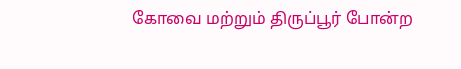கோவை மற்றும் திருப்பூர் போன்ற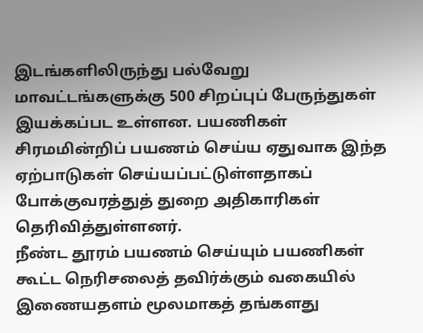இடங்களிலிருந்து பல்வேறு மாவட்டங்களுக்கு 500 சிறப்புப் பேருந்துகள் இயக்கப்பட உள்ளன. பயணிகள் சிரமமின்றிப் பயணம் செய்ய ஏதுவாக இந்த ஏற்பாடுகள் செய்யப்பட்டுள்ளதாகப் போக்குவரத்துத் துறை அதிகாரிகள் தெரிவித்துள்ளனர்.
நீண்ட தூரம் பயணம் செய்யும் பயணிகள் கூட்ட நெரிசலைத் தவிர்க்கும் வகையில் இணையதளம் மூலமாகத் தங்களது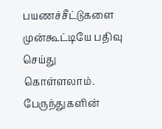பயணச்சீட்டுகளை முன்கூட்டியே பதிவு செய்து கொள்ளலாம். பேருந்துகளின்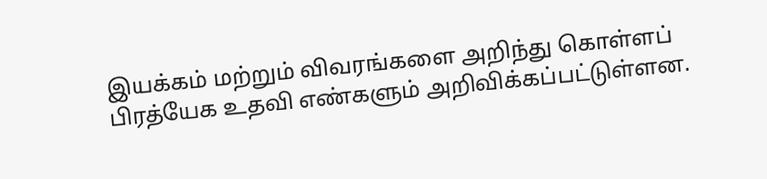இயக்கம் மற்றும் விவரங்களை அறிந்து கொள்ளப் பிரத்யேக உதவி எண்களும் அறிவிக்கப்பட்டுள்ளன.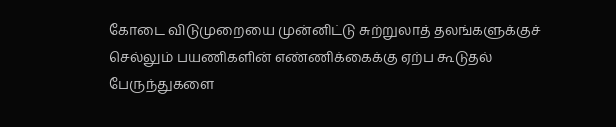கோடை விடுமுறையை முன்னிட்டு சுற்றுலாத் தலங்களுக்குச் செல்லும் பயணிகளின் எண்ணிக்கைக்கு ஏற்ப கூடுதல் பேருந்துகளை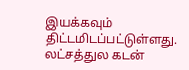இயக்கவும் திட்டமிடப்பட்டுள்ளது.
லட்சத்துல கடன்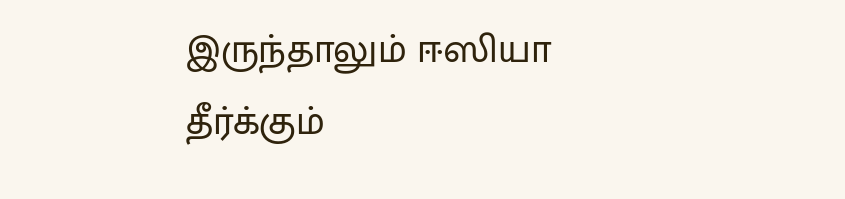இருந்தாலும் ஈஸியா தீர்க்கும்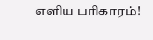எளிய பரிகாரம்!